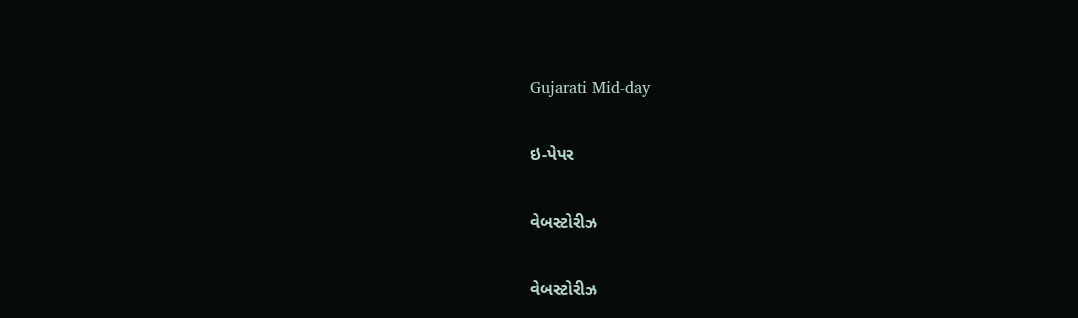Gujarati Mid-day

ઇ-પેપર

વેબસ્ટોરીઝ

વેબસ્ટોરીઝ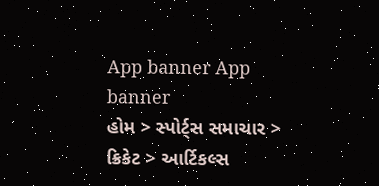App banner App banner
હોમ > સ્પોર્ટ્સ સમાચાર > ક્રિકેટ > આર્ટિકલ્સ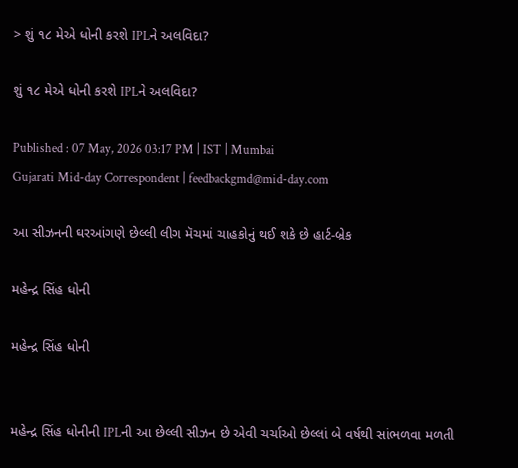> શું ૧૮ મેએ ધોની કરશે IPLને અલવિદા?

શું ૧૮ મેએ ધોની કરશે IPLને અલવિદા?

Published : 07 May, 2026 03:17 PM | IST | Mumbai
Gujarati Mid-day Correspondent | feedbackgmd@mid-day.com

આ સીઝનની ઘરઆંગણે છેલ્લી લીગ મૅચમાં ચાહકોનું થઈ શકે છે હાર્ટ-બ્રેક

મહેન્દ્ર સિંહ ધોની

મહેન્દ્ર સિંહ ધોની


મહેન્દ્ર સિંહ ધોનીની IPLની આ છેલ્લી સીઝન છે એવી ચર્ચાઓ છેલ્લાં બે વર્ષથી સાંભળવા મળતી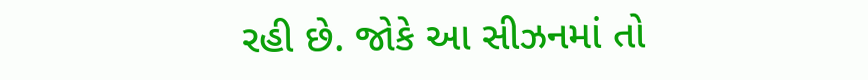રહી છે. જોકે આ સીઝનમાં તો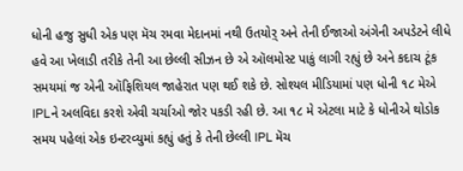ધોની હજુ સુધી એક પણ મૅચ રમવા મેદાનમાં નથી ઉતયોર઼્ અને તેની ઈજાઓ અંગેની અપડેટને લીધે હવે આ ખેલાડી તરીકે તેની આ છેલ્લી સીઝન છે એ ઑલમોસ્ટ પાકું લાગી રહ્યું છે અને કદાચ ટૂંક સમયમાં જ એની ઑફિશિયલ જાહેરાત પણ થઈ શકે છે. સોશ્યલ મીડિયામાં પણ ધોની ૧૮ મેએ IPLને અલવિદા કરશે એવી ચર્ચાઓ જોર પકડી રહી છે. આ ૧૮ મે એટલા માટે કે ધોનીએ થોડોક સમય પહેલાં એક ઇન્ટરવ્યુમાં કહ્યું હતું કે તેની છેલ્લી IPL મૅચ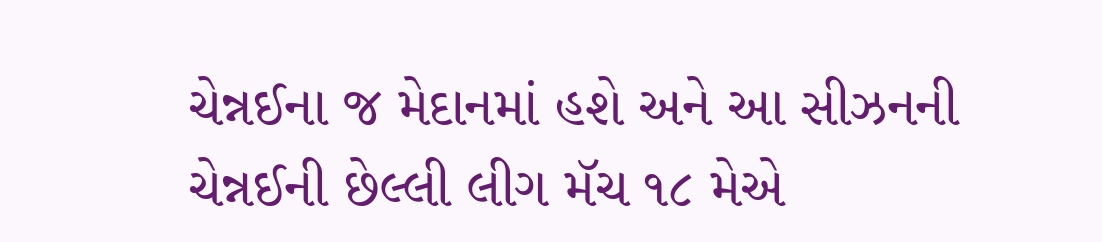ચેન્નઈના જ મેદાનમાં હશે અને આ સીઝનની ચેન્નઈની છેલ્લી લીગ મૅચ ૧૮ મેએ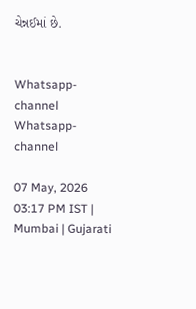ચેન્નઈમાં છે.


Whatsapp-channel Whatsapp-channel

07 May, 2026 03:17 PM IST | Mumbai | Gujarati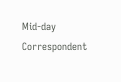Mid-day Correspondent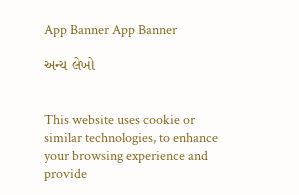App Banner App Banner

અન્ય લેખો


This website uses cookie or similar technologies, to enhance your browsing experience and provide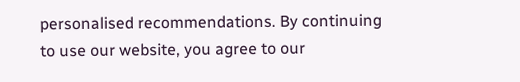personalised recommendations. By continuing to use our website, you agree to our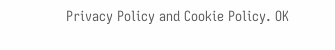Privacy Policy and Cookie Policy. OK